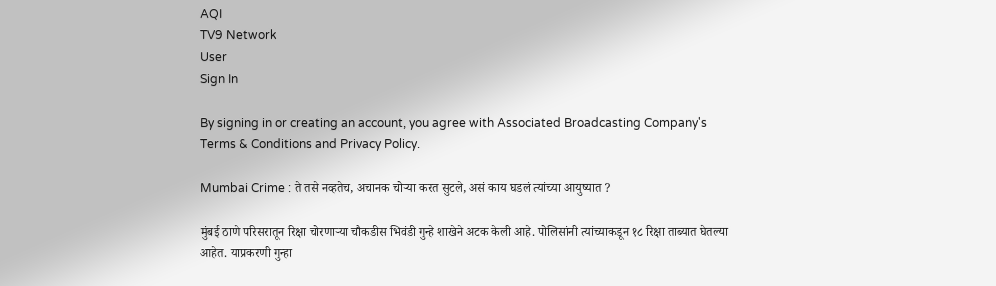AQI
TV9 Network
User
Sign In

By signing in or creating an account, you agree with Associated Broadcasting Company's Terms & Conditions and Privacy Policy.

Mumbai Crime : ते तसे नव्हतेच, अचानक चोऱ्या करत सुटले, असं काय घडलं त्यांच्या आयुष्यात ?

मुंबई ठाणे परिसरातून रिक्षा चोरणाऱ्या चौकडीस भिवंडी गुन्हे शाखेने अटक केली आहे. पोलिसांनी त्यांच्याकडून १८ रिक्षा ताब्यात घेतल्या आहेत. याप्रकरणी गुन्हा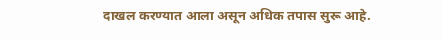दाखल करण्यात आला असून अधिक तपास सुरू आहे.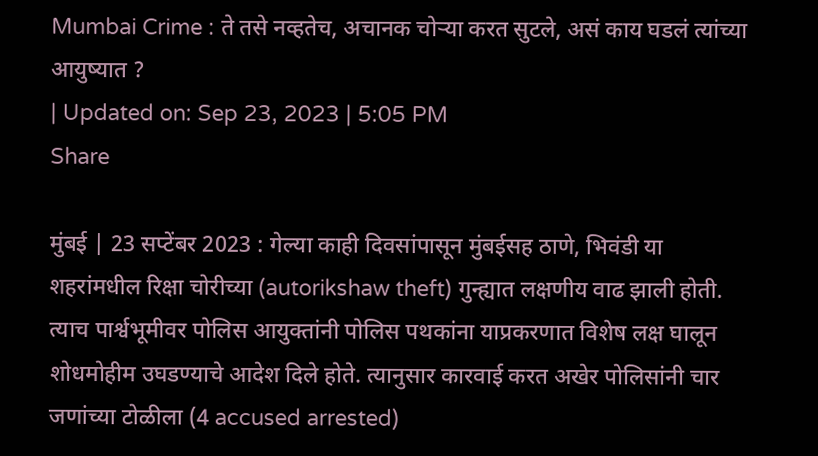Mumbai Crime : ते तसे नव्हतेच, अचानक चोऱ्या करत सुटले, असं काय घडलं त्यांच्या आयुष्यात ?
| Updated on: Sep 23, 2023 | 5:05 PM
Share

मुंबई | 23 सप्टेंबर 2023 : गेल्या काही दिवसांपासून मुंबईसह ठाणे, भिवंडी या शहरांमधील रिक्षा चोरीच्या (autorikshaw theft) गुन्ह्यात लक्षणीय वाढ झाली होती. त्याच पार्श्वभूमीवर पोलिस आयुक्तांनी पोलिस पथकांना याप्रकरणात विशेष लक्ष घालून शोधमोहीम उघडण्याचे आदेश दिले होते. त्यानुसार कारवाई करत अखेर पोलिसांनी चार जणांच्या टोळीला (4 accused arrested)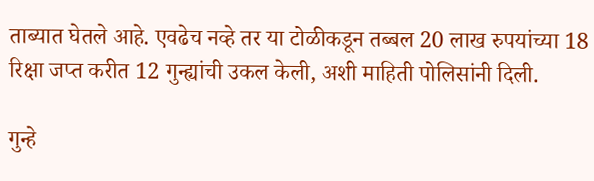ताब्यात घेतले आहे. एवढेच नव्हे तर या टोळीकडून तब्बल 20 लाख रुपयांच्या 18 रिक्षा जप्त करीत 12 गुन्ह्यांची उकल केली, अशी माहिती पोलिसांनी दिली.

गुन्हे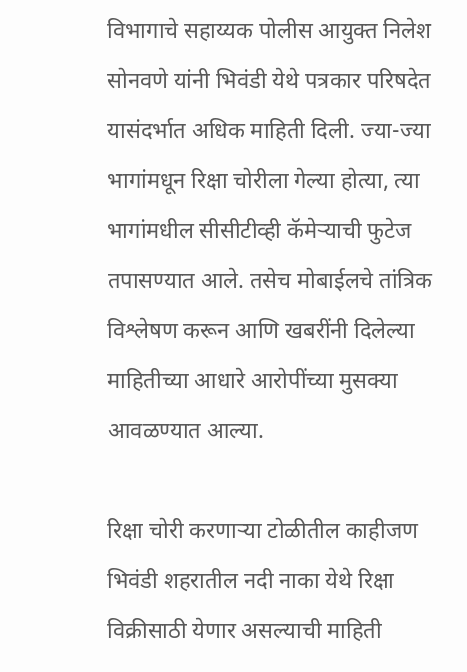विभागाचे सहाय्यक पोलीस आयुक्त निलेश सोनवणे यांनी भिवंडी येथे पत्रकार परिषदेत यासंदर्भात अधिक माहिती दिली. ज्या-ज्या भागांमधून रिक्षा चोरीला गेल्या होत्या, त्या भागांमधील सीसीटीव्ही कॅमेऱ्याची फुटेज तपासण्यात आले. तसेच मोबाईलचे तांत्रिक विश्लेषण करून आणि खबरींनी दिलेल्या माहितीच्या आधारे आरोपींच्या मुसक्या आवळण्यात आल्या.

रिक्षा चोरी करणाऱ्या टोळीतील काहीजण भिवंडी शहरातील नदी नाका येथे रिक्षा विक्रीसाठी येणार असल्याची माहिती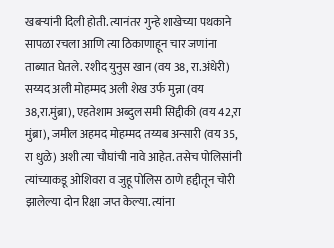खबऱ्यांनी दिली होती. त्यानंतर गुन्हे शाखेच्या पथकाने सापळा रचला आणि त्या ठिकाणाहून चार जणांना ताब्यात घेतले. रशीद युनुस खान (वय 38, रा.अंधेरी) सय्यद अली मोहम्मद अली शेख उर्फ मुन्ना (वय 38,रा.मुंब्रा), एहतेशाम अब्दुल समी सिद्दीकी (वय 42,रा मुंब्रा), जमील अहमद मोहम्मद तय्यब अन्सारी (वय 35, रा धुळे) अशी त्या चौघांची नावे आहेत. तसेच पोलिसांनी त्यांच्याकडू ओशिवरा व जुहू पोलिस ठाणे हद्दीतून चोरी झालेल्या दोन रिक्षा जप्त केल्या. त्यांना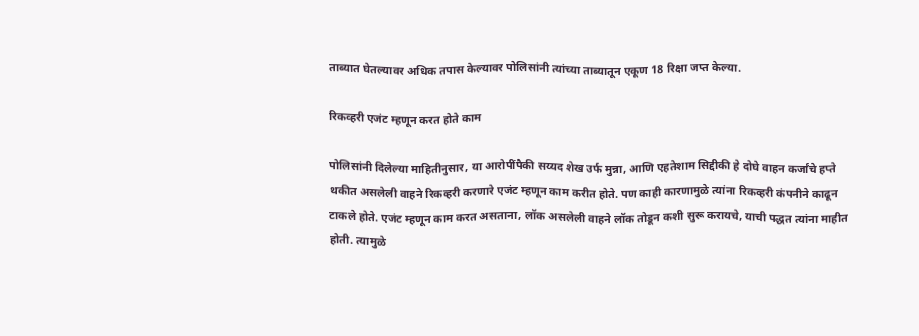ताब्यात घेतल्यावर अधिक तपास केल्यावर पोलिसांनी त्यांच्या ताब्यातून एकूण 18 रिक्षा जप्त केल्या.

रिकव्हरी एजंट म्हणून करत होते काम

पोलिसांनी दिलेल्या माहितीनुसार, या आरोपींपैकी सय्यद शेख उर्फ मुन्ना, आणि एहतेशाम सिद्दीकी हे दोघे वाहन कर्जांचे हप्ते थकीत असलेली वाहने रिकव्हरी करणारे एजंट म्हणून काम करीत होते. पण काही कारणामुळे त्यांना रिकव्हरी कंपनीने काढून टाकले होते. एजंट म्हणून काम करत असताना, लॉक असलेली वाहने लॉक तोडून कशी सुरू करायचे, याची पद्धत त्यांना माहीत होती. त्यामुळे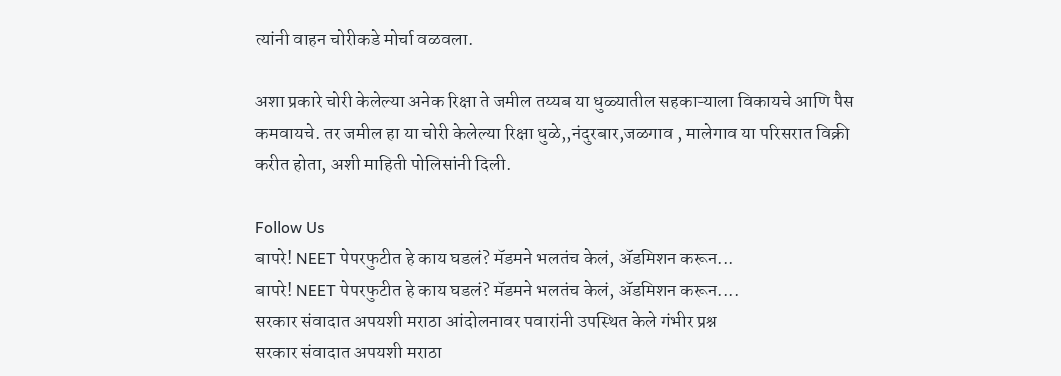त्यांनी वाहन चोरीकडे मोर्चा वळवला.

अशा प्रकारे चोरी केलेल्या अनेक रिक्षा ते जमील तय्यब या धुळ्यातील सहकाऱ्याला विकायचे आणि पैस कमवायचे. तर जमील हा या चोरी केलेल्या रिक्षा धुळे,,नंदुरबार,जळगाव , मालेगाव या परिसरात विक्री करीत होता, अशी माहिती पोलिसांनी दिली.

Follow Us
बापरे! NEET पेपरफुटीत हे काय घडलं? मॅडमने भलतंच केलं, ॲडमिशन करून...
बापरे! NEET पेपरफुटीत हे काय घडलं? मॅडमने भलतंच केलं, ॲडमिशन करून....
सरकार संवादात अपयशी मराठा आंदोलनावर पवारांनी उपस्थित केले गंभीर प्रश्न
सरकार संवादात अपयशी मराठा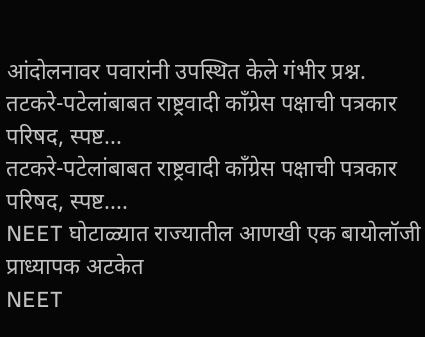आंदोलनावर पवारांनी उपस्थित केले गंभीर प्रश्न.
तटकरे-पटेलांबाबत राष्ट्रवादी कॉंग्रेस पक्षाची पत्रकार परिषद, स्पष्ट...
तटकरे-पटेलांबाबत राष्ट्रवादी कॉंग्रेस पक्षाची पत्रकार परिषद, स्पष्ट....
NEET घोटाळ्यात राज्यातील आणखी एक बायोलॉजी प्राध्यापक अटकेत
NEET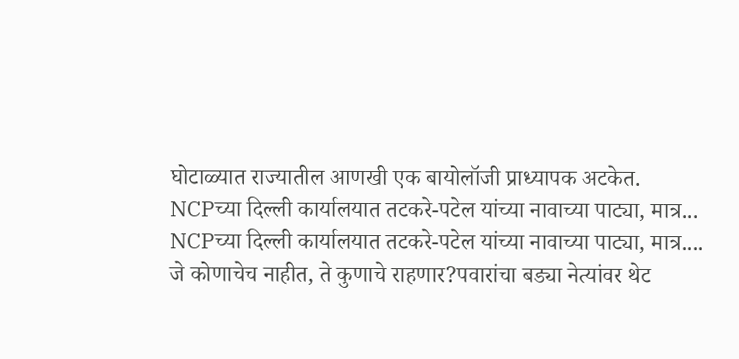घोटाळ्यात राज्यातील आणखी एक बायोलॉजी प्राध्यापक अटकेत.
NCPच्या दिल्ली कार्यालयात तटकरे-पटेल यांच्या नावाच्या पाट्या, मात्र...
NCPच्या दिल्ली कार्यालयात तटकरे-पटेल यांच्या नावाच्या पाट्या, मात्र....
जे कोणाचेच नाहीत, ते कुणाचे राहणार?पवारांचा बड्या नेत्यांवर थेट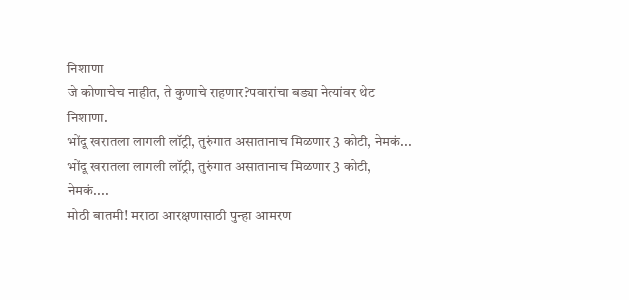निशाणा
जे कोणाचेच नाहीत, ते कुणाचे राहणार?पवारांचा बड्या नेत्यांवर थेट निशाणा.
भोंदू खरातला लागली लॉट्री, तुरुंगात असातानाच मिळणार 3 कोटी, नेमकं...
भोंदू खरातला लागली लॉट्री, तुरुंगात असातानाच मिळणार 3 कोटी, नेमकं....
मोठी बातमी! मराठा आरक्षणासाठी पुन्हा आमरण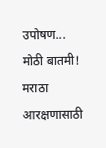उपोषण...
मोठी बातमी! मराठा आरक्षणासाठी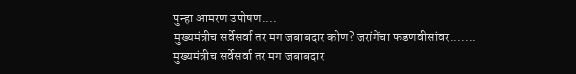पुन्हा आमरण उपोषण....
मुख्यमंत्रीच सर्वेसर्वा तर मग जबाबदार कोण? जरांगेंचा फडणवीसांवर.......
मुख्यमंत्रीच सर्वेसर्वा तर मग जबाबदार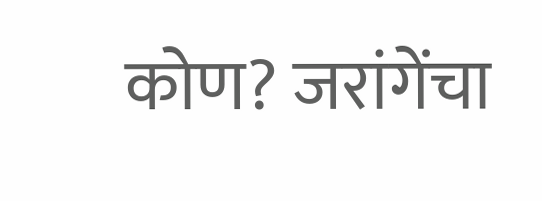कोण? जरांगेंचा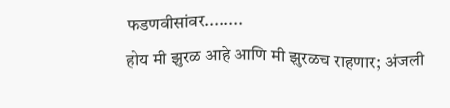फडणवीसांवर........
होय मी झुरळ आहे आणि मी झुरळच राहणार; अंजली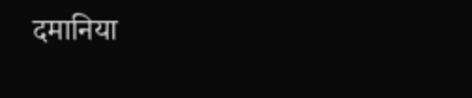दमानिया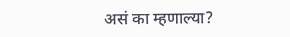असं का म्हणाल्या?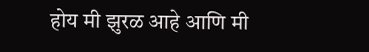होय मी झुरळ आहे आणि मी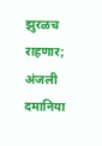झुरळच राहणार; अंजली दमानिया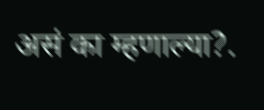असं का म्हणाल्या?.